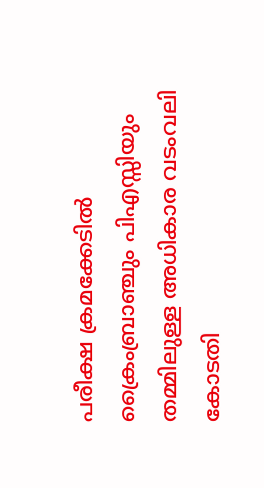പരീക്ഷ ക്രമക്കേടിൽ ക്രൈംബ്രാഞ്ചും പിഎസ്സിയും തമ്മിലുള്ള അധികാര വടംവലി കോടതി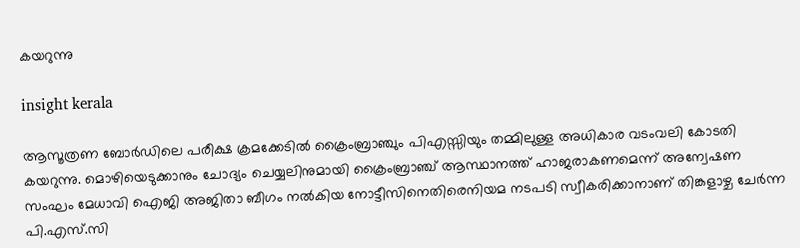കയറുന്നു

insight kerala

ആസൂത്രണ ബോർഡിലെ പരീക്ഷ ക്രമക്കേടിൽ ക്രൈംബ്രാഞ്ചും പിഎസ്സിയും തമ്മിലുള്ള അധികാര വടംവലി കോടതി കയറുന്നു. മൊഴിയെടുക്കാനും ചോദ്യം ചെയ്യലിനുമായി ക്രൈംബ്രാഞ്ച് ആസ്ഥാനത്ത് ഹാജരാകണമെന്ന് അന്വേഷണ സംഘം മേധാവി ഐജി അജിതാ ബീഗം നൽകിയ നോട്ടീസിനെതിരെനിയമ നടപടി സ്വീകരിക്കാനാണ് തിങ്കളാഴ്ച ചേർന്ന പി.എസ്.സി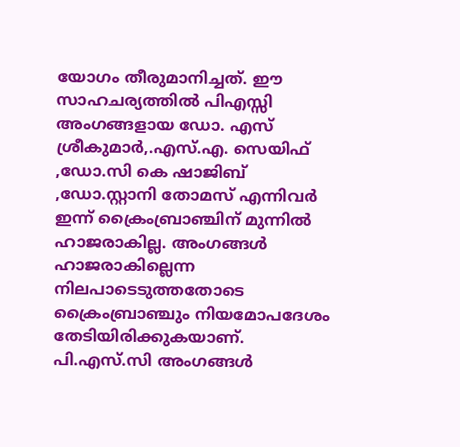യോഗം തീരുമാനിച്ചത്. ഈ സാഹചര്യത്തിൽ പിഎസ്സി അംഗങ്ങളായ ഡോ. എസ് ശ്രീകുമാർ,.എസ്.എ. സെയിഫ് ,ഡോ.സി കെ ഷാജിബ് ,ഡോ.സ്റ്റാനി തോമസ് എന്നിവർ ഇന്ന് ക്രൈംബ്രാഞ്ചിന് മുന്നിൽ ഹാജരാകില്ല. അംഗങ്ങൾ ഹാജരാകില്ലെന്ന നിലപാടെടുത്തതോടെ ക്രൈംബ്രാഞ്ചും നിയമോപദേശം തേടിയിരിക്കുകയാണ്. പി.എസ്.സി അംഗങ്ങൾ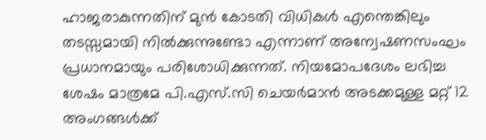ഹാജരാകുന്നതിന് മുൻ കോടതി വിധികൾ എന്തെങ്കിലും തടസ്സമായി നിൽക്കുന്നുണ്ടോ എന്നാണ് അന്വേഷണസംഘം പ്രധാനമായും പരിശോധിക്കുന്നത്. നിയമോപദേശം ലഭിച്ച ശേഷം മാത്രമേ പി.എസ്.സി ചെയർമാൻ അടക്കമുള്ള മറ്റ് 12 അംഗങ്ങൾക്ക്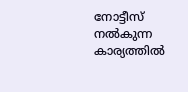നോട്ടീസ് നൽകുന്ന കാര്യത്തിൽ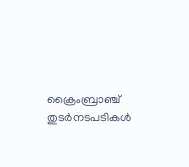ക്രൈംബ്രാഞ്ച് തുടർനടപടികൾ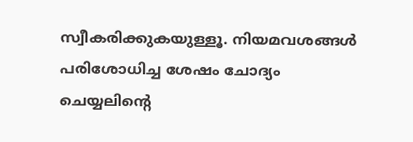സ്വീകരിക്കുകയുള്ളൂ. നിയമവശങ്ങൾ പരിശോധിച്ച ശേഷം ചോദ്യം ചെയ്യലിന്റെ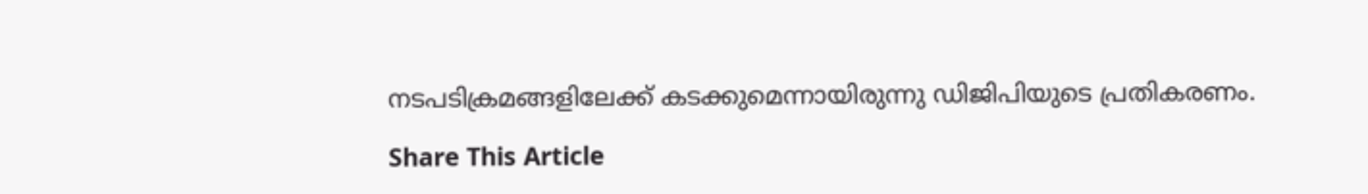നടപടിക്രമങ്ങളിലേക്ക് കടക്കുമെന്നായിരുന്നു ഡിജിപിയുടെ പ്രതികരണം.

Share This Article